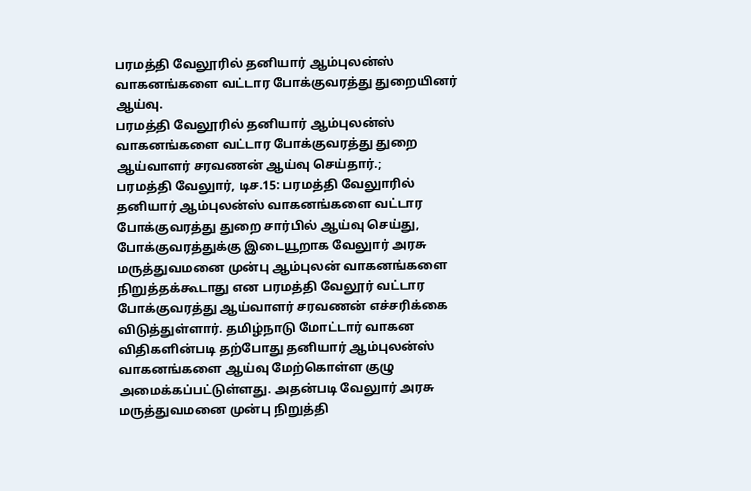பரமத்தி வேலூரில் தனியார் ஆம்புலன்ஸ் வாகனங்களை வட்டார போக்குவரத்து துறையினர் ஆய்வு.
பரமத்தி வேலூரில் தனியார் ஆம்புலன்ஸ் வாகனங்களை வட்டார போக்குவரத்து துறை ஆய்வாளர் சரவணன் ஆய்வு செய்தார்.;
பரமத்தி வேலுார், டிச.15: பரமத்தி வேலுாரில் தனியார் ஆம்புலன்ஸ் வாகனங்களை வட்டார போக்குவரத்து துறை சார்பில் ஆய்வு செய்து, போக்குவரத்துக்கு இடையூறாக வேலுார் அரசு மருத்துவமனை முன்பு ஆம்புலன் வாகனங்களை நிறுத்தக்கூடாது என பரமத்தி வேலூர் வட்டார போக்குவரத்து ஆய்வாளர் சரவணன் எச்சரிக்கை விடுத்துள்ளார். தமிழ்நாடு மோட்டார் வாகன விதிகளின்படி தற்போது தனியார் ஆம்புலன்ஸ் வாகனங்களை ஆய்வு மேற்கொள்ள குழு அமைக்கப்பட்டுள்ளது. அதன்படி வேலுார் அரசு மருத்துவமனை முன்பு நிறுத்தி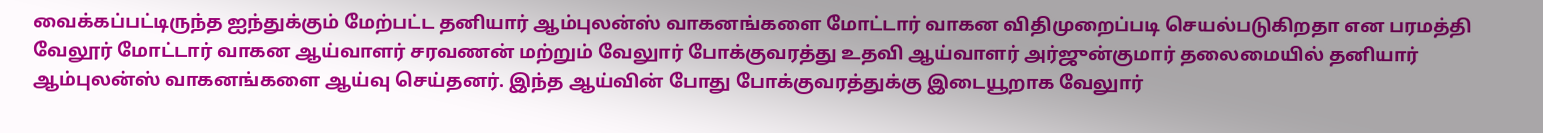வைக்கப்பட்டிருந்த ஐந்துக்கும் மேற்பட்ட தனியார் ஆம்புலன்ஸ் வாகனங்களை மோட்டார் வாகன விதிமுறைப்படி செயல்படுகிறதா என பரமத்தி வேலூர் மோட்டார் வாகன ஆய்வாளர் சரவணன் மற்றும் வேலுார் போக்குவரத்து உதவி ஆய்வாளர் அர்ஜுன்குமார் தலைமையில் தனியார் ஆம்புலன்ஸ் வாகனங்களை ஆய்வு செய்தனர். இந்த ஆய்வின் போது போக்குவரத்துக்கு இடையூறாக வேலுார்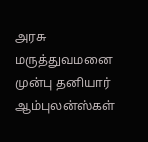அரசு மருத்துவமனை முன்பு தனியார் ஆம்புலன்ஸ்கள்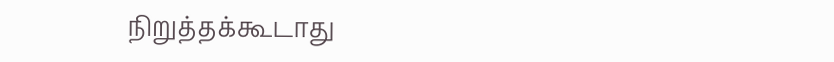நிறுத்தக்கூடாது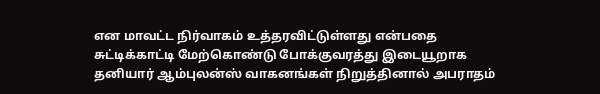என மாவட்ட நிர்வாகம் உத்தரவிட்டுள்ளது என்பதை சுட்டிக்காட்டி மேற்கொண்டு போக்குவரத்து இடையூறாக தனியார் ஆம்புலன்ஸ் வாகனங்கள் நிறுத்தினால் அபராதம்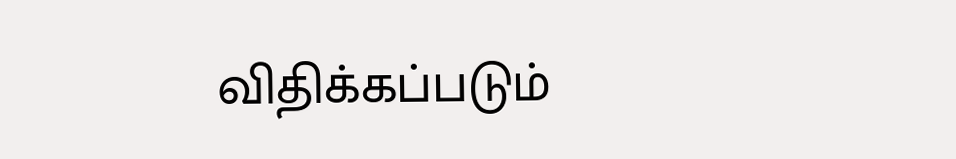விதிக்கப்படும்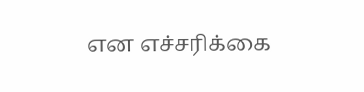என எச்சரிக்கை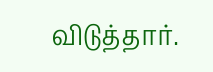விடுத்தார்.